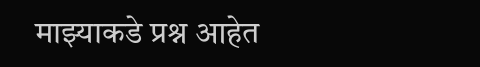माझ्याकडे प्रश्न आहेत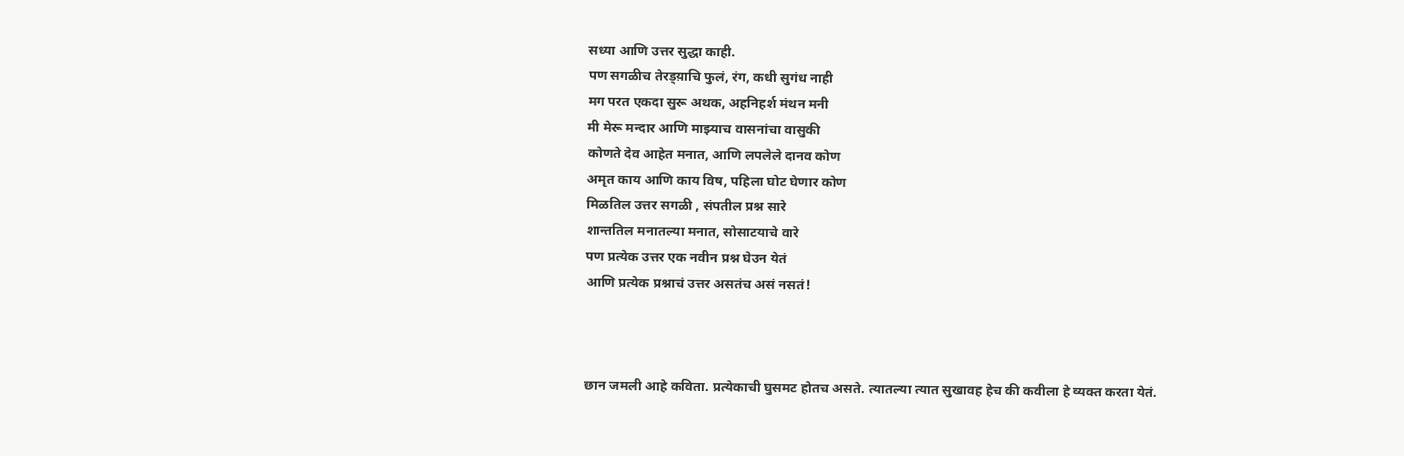सध्या आणि उत्तर सुद्धा काही.
पण सगळीच तेरड्य़ाचि फुलं, रंग, कधी सुगंध नाही
मग परत एकदा सुरू अथक, अहनिहर्श मंथन मनी
मी मेरू मन्दार आणि माझ्याच वासनांचा वासुकी
कोणते देव आहेत मनात, आणि लपलेले दानव कोण
अमृत काय आणि काय विष, पहिला घोट घेणार कोण
मिळतिल उत्तर सगळी , संपतील प्रश्न सारे
शान्ततिल मनातल्या मनात, सोसाटयाचे वारे
पण प्रत्येक उत्तर एक नवीन प्रश्न घेउन येतं
आणि प्रत्येक प्रश्नाचं उत्तर असतंच असं नसतं!



छान जमली आहे कविता. प्रत्येकाची घुसमट होतच असते. त्यातल्या त्यात सुखावह हेच की कवीला हे व्यक्त करता येतं.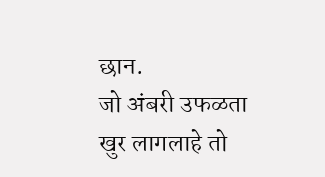छान.
जो अंबरी उफळता खुर लागलाहे तो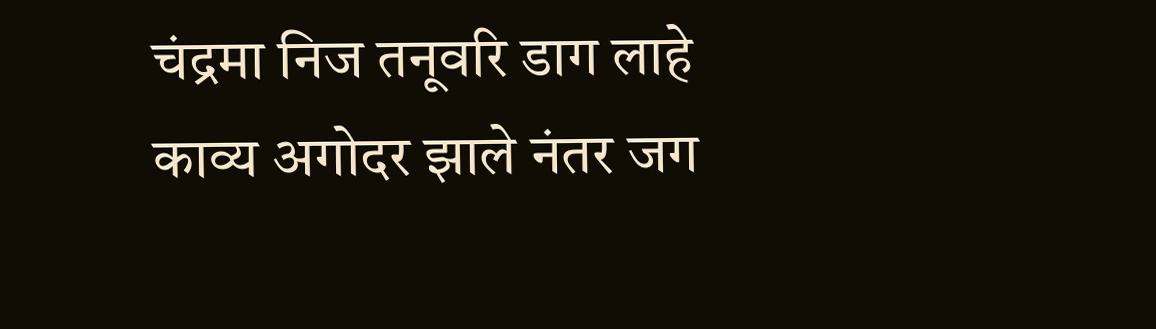चंद्रमा निज तनूवरि डाग लाहे
काव्य अगोदर झाले नंतर जग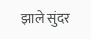झाले सुंदर